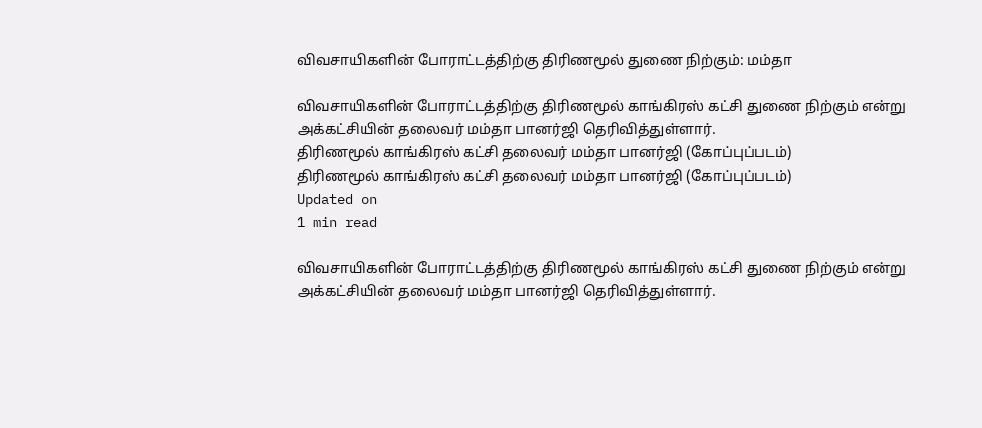விவசாயிகளின் போராட்டத்திற்கு திரிணமூல் துணை நிற்கும்: மம்தா

விவசாயிகளின் போராட்டத்திற்கு திரிணமூல் காங்கிரஸ் கட்சி துணை நிற்கும் என்று அக்கட்சியின் தலைவர் மம்தா பானர்ஜி தெரிவித்துள்ளார்.
திரிணமூல் காங்கிரஸ் கட்சி தலைவர் மம்தா பானர்ஜி (கோப்புப்படம்)
திரிணமூல் காங்கிரஸ் கட்சி தலைவர் மம்தா பானர்ஜி (கோப்புப்படம்)
Updated on
1 min read

விவசாயிகளின் போராட்டத்திற்கு திரிணமூல் காங்கிரஸ் கட்சி துணை நிற்கும் என்று அக்கட்சியின் தலைவர் மம்தா பானர்ஜி தெரிவித்துள்ளார்.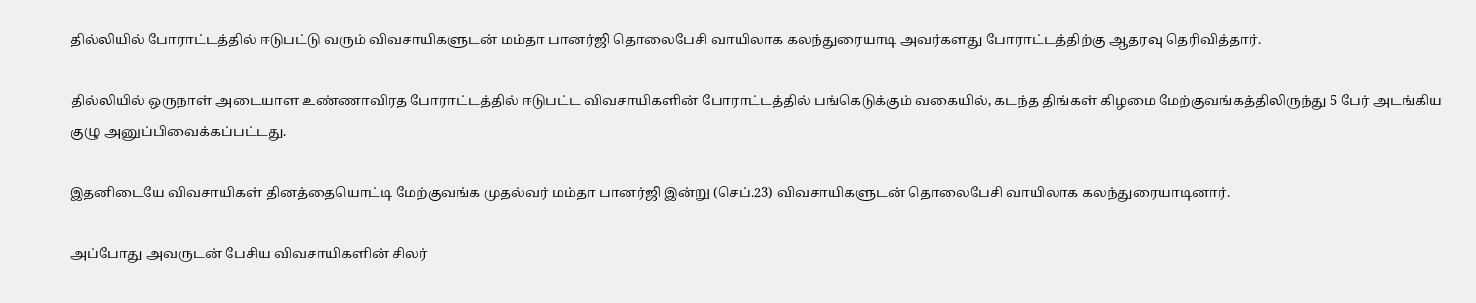தில்லியில் போராட்டத்தில் ஈடுபட்டு வரும் விவசாயிகளுடன் மம்தா பானர்ஜி தொலைபேசி வாயிலாக கலந்துரையாடி அவர்களது போராட்டத்திற்கு ஆதரவு தெரிவித்தார்.

தில்லியில் ஒருநாள் அடையாள உண்ணாவிரத போராட்டத்தில் ஈடுபட்ட விவசாயிகளின் போராட்டத்தில் பங்கெடுக்கும் வகையில், கடந்த திங்கள் கிழமை மேற்குவங்கத்திலிருந்து 5 பேர் அடங்கிய குழு அனுப்பிவைக்கப்பட்டது.

இதனிடையே விவசாயிகள் தினத்தையொட்டி மேற்குவங்க முதல்வர் மம்தா பானர்ஜி இன்று (செப்.23) விவசாயிகளுடன் தொலைபேசி வாயிலாக கலந்துரையாடினார்.

அப்போது அவருடன் பேசிய விவசாயிகளின் சிலர்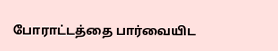போராட்டத்தை பார்வையிட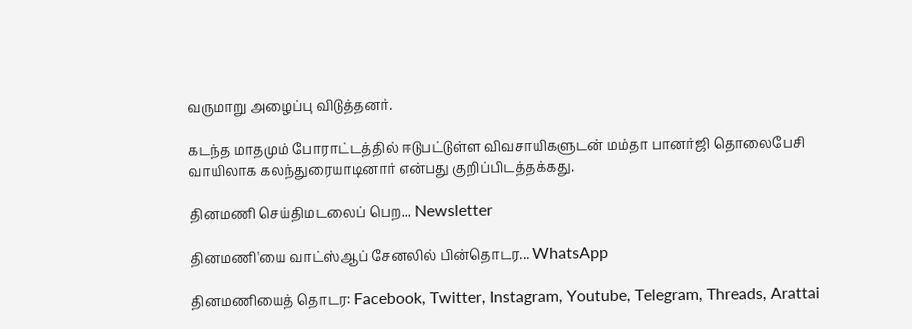வருமாறு அழைப்பு விடுத்தனர்.

கடந்த மாதமும் போராட்டத்தில் ஈடுபட்டுள்ள விவசாயிகளுடன் மம்தா பானர்ஜி தொலைபேசி வாயிலாக கலந்துரையாடினார் என்பது குறிப்பிடத்தக்கது.

தினமணி செய்திமடலைப் பெற... Newsletter

தினமணி'யை வாட்ஸ்ஆப் சேனலில் பின்தொடர... WhatsApp

தினமணியைத் தொடர: Facebook, Twitter, Instagram, Youtube, Telegram, Threads, Arattai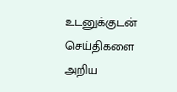உடனுக்குடன் செய்திகளை அறிய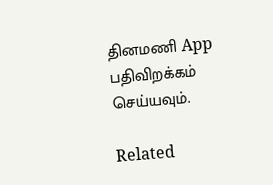தினமணி App பதிவிறக்கம் செய்யவும்.

Related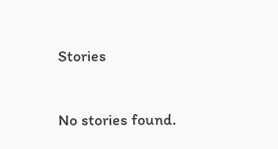Stories

No stories found.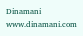Dinamani
www.dinamani.com